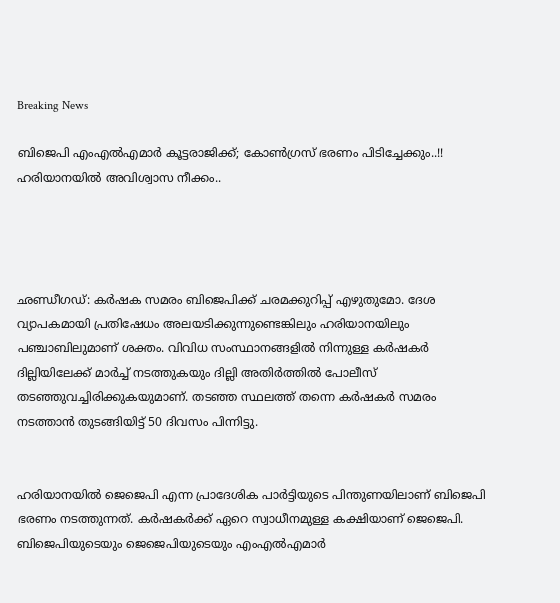Breaking News

ബിജെപി എംഎല്‍എമാര്‍ കൂട്ടരാജിക്ക്; കോണ്‍ഗ്രസ് ഭരണം പിടിച്ചേക്കും..!! ഹരിയാനയില്‍ അവിശ്വാസ നീക്കം..




ഛണ്ഡീഗഡ്: കര്‍ഷക സമരം ബിജെപിക്ക് ചരമക്കുറിപ്പ് എഴുതുമോ. ദേശ വ്യാപകമായി പ്രതിഷേധം അലയടിക്കുന്നുണ്ടെങ്കിലും ഹരിയാനയിലും പഞ്ചാബിലുമാണ് ശക്തം. വിവിധ സംസ്ഥാനങ്ങളില്‍ നിന്നുള്ള കര്‍ഷകര്‍ ദില്ലിയിലേക്ക് മാര്‍ച്ച് നടത്തുകയും ദില്ലി അതിര്‍ത്തില്‍ പോലീസ് തടഞ്ഞുവച്ചിരിക്കുകയുമാണ്. തടഞ്ഞ സ്ഥലത്ത് തന്നെ കര്‍ഷകര്‍ സമരം നടത്താന്‍ തുടങ്ങിയിട്ട് 50 ദിവസം പിന്നിട്ടു.


ഹരിയാനയില്‍ ജെജെപി എന്ന പ്രാദേശിക പാര്‍ട്ടിയുടെ പിന്തുണയിലാണ് ബിജെപി ഭരണം നടത്തുന്നത്. കര്‍ഷകര്‍ക്ക് ഏറെ സ്വാധീനമുള്ള കക്ഷിയാണ് ജെജെപി. ബിജെപിയുടെയും ജെജെപിയുടെയും എംഎല്‍എമാര്‍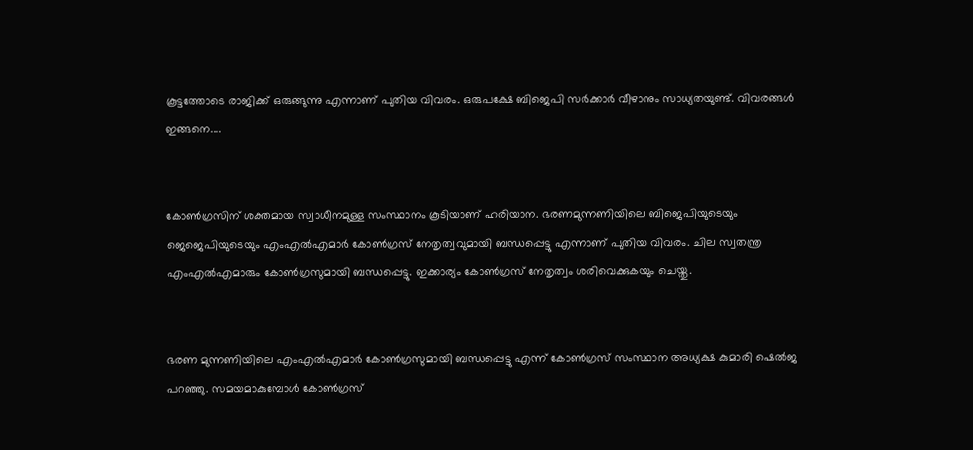കൂട്ടത്തോടെ രാജിക്ക് ഒരുങ്ങുന്നു എന്നാണ് പുതിയ വിവരം. ഒരുപക്ഷേ ബിജെപി സര്‍ക്കാര്‍ വീഴാനും സാധ്യതയുണ്ട്. വിവരങ്ങള്‍ ഇങ്ങനെ....


കോണ്‍ഗ്രസിന് ശക്തമായ സ്വാധീനമുള്ള സംസ്ഥാനം കൂടിയാണ് ഹരിയാന. ഭരണമുന്നണിയിലെ ബിജെപിയുടെയും ജെജെപിയുടെയും എംഎല്‍എമാര്‍ കോണ്‍ഗ്രസ് നേതൃത്വവുമായി ബന്ധപ്പെട്ടു എന്നാണ് പുതിയ വിവരം. ചില സ്വതന്ത്ര എംഎല്‍എമാരും കോണ്‍ഗ്രസുമായി ബന്ധപ്പെട്ടു. ഇക്കാര്യം കോണ്‍ഗ്രസ് നേതൃത്വം ശരിവെക്കുകയും ചെയ്തു.


ഭരണ മുന്നണിയിലെ എംഎല്‍എമാര്‍ കോണ്‍ഗ്രസുമായി ബന്ധപ്പെട്ടു എന്ന് കോണ്‍ഗ്രസ് സംസ്ഥാന അധ്യക്ഷ കുമാരി ഷെല്‍ജ പറഞ്ഞു. സമയമാകുമ്പോള്‍ കോണ്‍ഗ്രസ്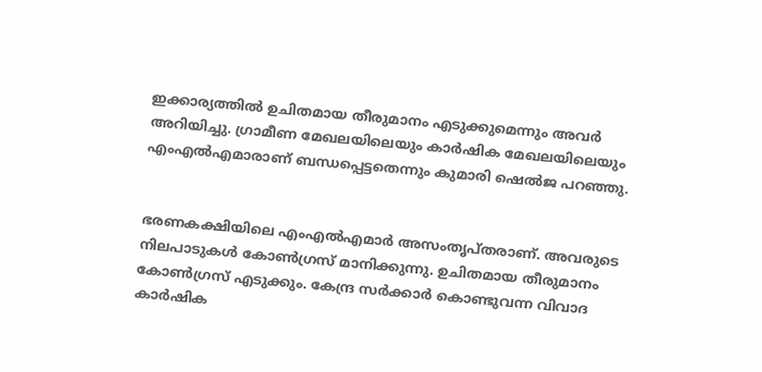ഇക്കാര്യത്തില്‍ ഉചിതമായ തീരുമാനം എടുക്കുമെന്നും അവര്‍ അറിയിച്ചു. ഗ്രാമീണ മേഖലയിലെയും കാര്‍ഷിക മേഖലയിലെയും എംഎല്‍എമാരാണ് ബന്ധപ്പെട്ടതെന്നും കുമാരി ഷെല്‍ജ പറഞ്ഞു.


ഭരണകക്ഷിയിലെ എംഎല്‍എമാര്‍ അസംതൃപ്തരാണ്. അവരുടെ നിലപാടുകള്‍ കോണ്‍ഗ്രസ് മാനിക്കുന്നു. ഉചിതമായ തീരുമാനം കോണ്‍ഗ്രസ് എടുക്കും. കേന്ദ്ര സര്‍ക്കാര്‍ കൊണ്ടുവന്ന വിവാദ കാര്‍ഷിക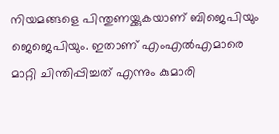നിയമങ്ങളെ പിന്തുണയ്ക്കുകയാണ് ബിജെപിയും ജെജെപിയും. ഇതാണ് എംഎല്‍എമാരെ മാറ്റി ചിന്തിപ്പിച്ചത് എന്നും കുമാരി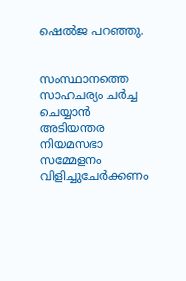ഷെല്‍ജ പറഞ്ഞു.


സംസ്ഥാനത്തെ സാഹചര്യം ചര്‍ച്ച ചെയ്യാന്‍ അടിയന്തര നിയമസഭാ സമ്മേളനം വിളിച്ചുചേര്‍ക്കണം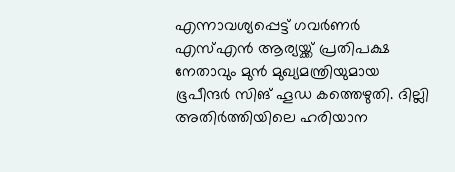എന്നാവശ്യപ്പെട്ട് ഗവര്‍ണര്‍ എസ്എന്‍ ആര്യയ്ക്ക് പ്രതിപക്ഷ നേതാവും മുന്‍ മുഖ്യമന്ത്രിയുമായ ഭൂപീന്ദര്‍ സിങ് ഹൂഡ കത്തെഴുതി. ദില്ലി അതിര്‍ത്തിയിലെ ഹരിയാന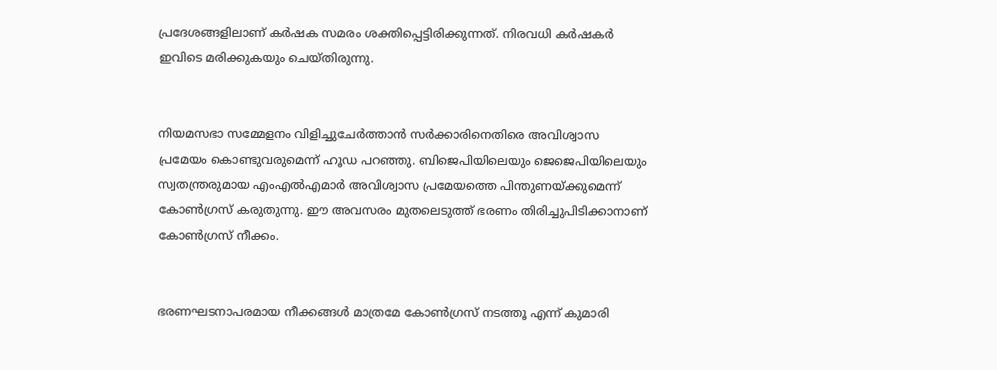പ്രദേശങ്ങളിലാണ് കര്‍ഷക സമരം ശക്തിപ്പെട്ടിരിക്കുന്നത്. നിരവധി കര്‍ഷകര്‍ ഇവിടെ മരിക്കുകയും ചെയ്തിരുന്നു.


നിയമസഭാ സമ്മേളനം വിളിച്ചുചേര്‍ത്താന്‍ സര്‍ക്കാരിനെതിരെ അവിശ്വാസ പ്രമേയം കൊണ്ടുവരുമെന്ന് ഹൂഡ പറഞ്ഞു. ബിജെപിയിലെയും ജെജെപിയിലെയും സ്വതന്ത്രരുമായ എംഎല്‍എമാര്‍ അവിശ്വാസ പ്രമേയത്തെ പിന്തുണയ്ക്കുമെന്ന് കോണ്‍ഗ്രസ് കരുതുന്നു. ഈ അവസരം മുതലെടുത്ത് ഭരണം തിരിച്ചുപിടിക്കാനാണ് കോണ്‍ഗ്രസ് നീക്കം.


ഭരണഘടനാപരമായ നീക്കങ്ങള്‍ മാത്രമേ കോണ്‍ഗ്രസ് നടത്തൂ എന്ന് കുമാരി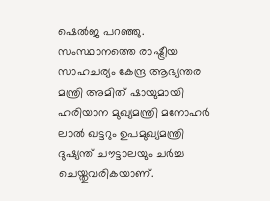ഷെല്‍ജ പറഞ്ഞു. സംസ്ഥാനത്തെ രാഷ്ട്രീയ സാഹചര്യം കേന്ദ്ര ആഭ്യന്തര മന്ത്രി അമിത് ഷായുമായി ഹരിയാന മുഖ്യമന്ത്രി മനോഹര്‍ ലാല്‍ ഖട്ടറും ഉപമുഖ്യമന്ത്രി ദുഷ്യന്ത് ചൗട്ടാലയും ചര്‍ച്ച ചെയ്തുവരികയാണ്.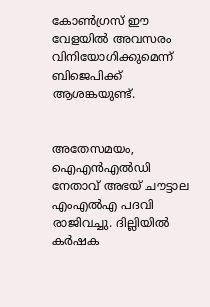കോണ്‍ഗ്രസ് ഈ വേളയില്‍ അവസരം വിനിയോഗിക്കുമെന്ന് ബിജെപിക്ക് ആശങ്കയുണ്ട്.


അതേസമയം, ഐഎന്‍എല്‍ഡി നേതാവ് അഭയ് ചൗട്ടാല എംഎല്‍എ പദവി രാജിവച്ചു. ദില്ലിയില്‍ കര്‍ഷക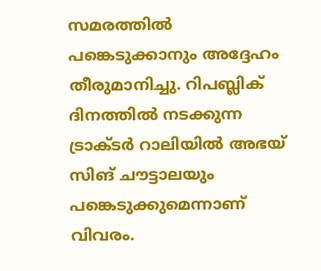സമരത്തില്‍ പങ്കെടുക്കാനും അദ്ദേഹം തീരുമാനിച്ചു. റിപബ്ലിക് ദിനത്തില്‍ നടക്കുന്ന ട്രാക്ടര്‍ റാലിയില്‍ അഭയ് സിങ് ചൗട്ടാലയും പങ്കെടുക്കുമെന്നാണ് വിവരം.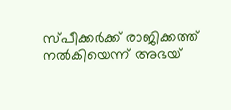സ്പീക്കര്‍ക്ക് രാജിക്കത്ത് നല്‍കിയെന്ന് അഭയ്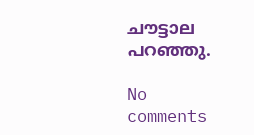ചൗട്ടാല പറഞ്ഞു.

No comments